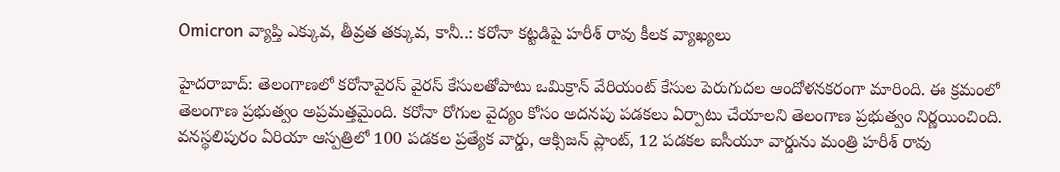Omicron వ్యాప్తి ఎక్కువ, తీవ్రత తక్కువ, కానీ..: కరోనా కట్టడిపై హరీశ్ రావు కీలక వ్యాఖ్యలు

హైదరాబాద్: తెలంగాణలో కరోనావైరస్ వైరస్ కేసులతోపాటు ఒమిక్రాన్ వేరియంట్ కేసుల పెరుగుదల ఆందోళనకరంగా మారింది. ఈ క్రమంలో తెలంగాణ ప్రభుత్వం అప్రమత్తమైంది. కరోనా రోగుల వైద్యం కోసం అదనపు పడకలు ఏర్పాటు చేయాలని తెలంగాణ ప్రభుత్వం నిర్ణయించింది. వనస్థలిపురం ఏరియా ఆస్పత్రిలో 100 పడకల ప్రత్యేక వార్డు, ఆక్సిజన్ ప్లాంట్, 12 పడకల ఐసీయూ వార్డును మంత్రి హరీశ్ రావు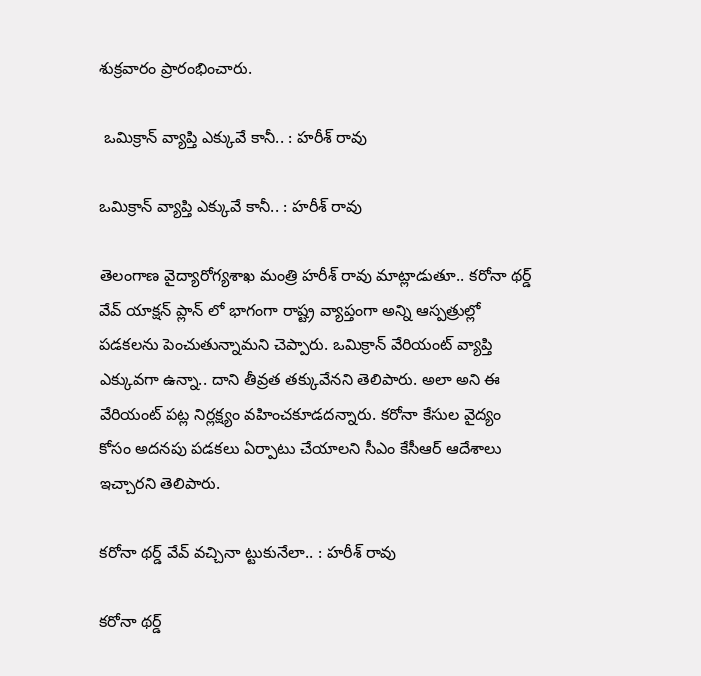శుక్రవారం ప్రారంభించారు.

 ఒమిక్రాన్ వ్యాప్తి ఎక్కువే కానీ.. : హరీశ్ రావు

ఒమిక్రాన్ వ్యాప్తి ఎక్కువే కానీ.. : హరీశ్ రావు

తెలంగాణ వైద్యారోగ్యశాఖ మంత్రి హరీశ్ రావు మాట్లాడుతూ.. కరోనా థర్డ్ వేవ్ యాక్షన్ ప్లాన్ లో భాగంగా రాష్ట్ర వ్యాప్తంగా అన్ని ఆస్పత్రుల్లో పడకలను పెంచుతున్నామని చెప్పారు. ఒమిక్రాన్ వేరియంట్ వ్యాప్తి ఎక్కువగా ఉన్నా.. దాని తీవ్రత తక్కువేనని తెలిపారు. అలా అని ఈ వేరియంట్ పట్ల నిర్లక్ష్యం వహించకూడదన్నారు. కరోనా కేసుల వైద్యం కోసం అదనపు పడకలు ఏర్పాటు చేయాలని సీఎం కేసీఆర్ ఆదేశాలు ఇచ్చారని తెలిపారు.

కరోనా థర్డ్ వేవ్ వచ్చినా ట్టుకునేలా.. : హరీశ్ రావు

కరోనా థర్డ్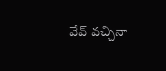వేవ్ వచ్చినా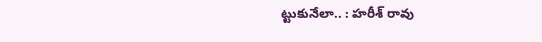ట్టుకునేలా.. : హరీశ్ రావు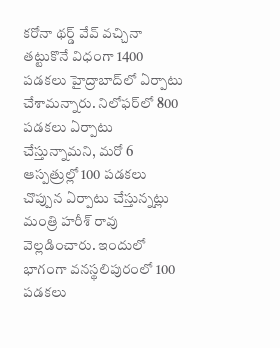కరోనా థర్డ్ వేవ్ వచ్చినా తట్టుకొనే విధంగా 1400 పడకలు హైద్రాబాద్‌లో ఏర్పాటు చేశామన్నారు. నిలోఫర్‌లో 800 పడకలు ఏర్పాటు చేస్తున్నామని, మరో 6 ఆస్పత్రుల్లో 100 పడకలు చొప్పున ఏర్పాటు చేస్తున్నట్లు మంత్రి హరీశ్ రావు వెల్లడించారు. ఇందులో భాగంగా వనస్థలిపురంలో 100 పడకలు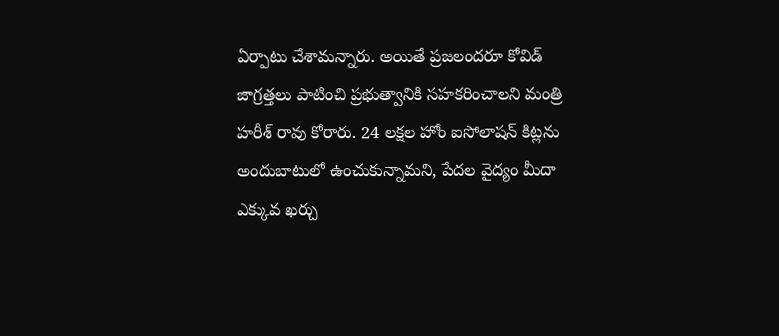ఏర్పాటు చేశామన్నారు. అయితే ప్రజలందరూ కోవిడ్ జాగ్రత్తలు పాటించి ప్రభుత్వానికి సహకరించాలని మంత్రి హరీశ్ రావు కోరారు. 24 లక్షల హోం ఐసోలాషన్ కిట్లను అందుబాటులో ఉంచుకున్నామని, పేదల వైద్యం మీదా ఎక్కువ ఖర్చు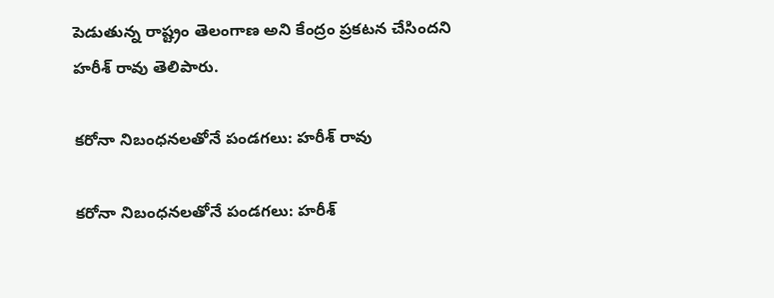పెడుతున్న రాష్ట్రం తెలంగాణ అని కేంద్రం ప్రకటన చేసిందని హరీశ్ రావు తెలిపారు.

కరోనా నిబంధనలతోనే పండగలు: హరీశ్ రావు

కరోనా నిబంధనలతోనే పండగలు: హరీశ్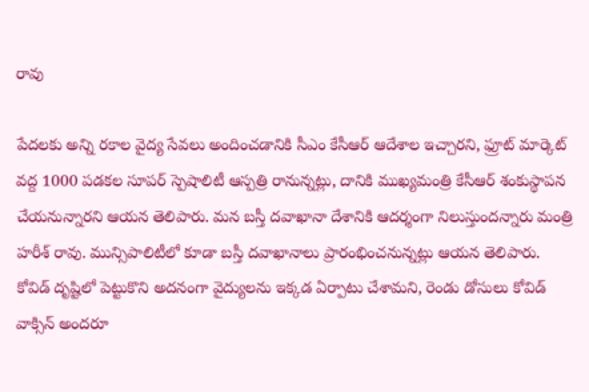రావు

పేదలకు అన్ని రకాల వైద్య సేవలు అందించడానికి సీఎం కేసీఆర్ ఆదేశాల ఇచ్చారని, ఫ్రూట్ మార్కెట్ వద్ద 1000 పడకల సూపర్ స్పెషాలిటీ ఆస్పత్రి రానున్నట్లు, దానికి ముఖ్యమంత్రి కేసీఆర్ శంకుస్థాపన చేయనున్నారని ఆయన తెలిపారు. మన బస్తీ దవాఖానా దేశానికి ఆదర్శంగా నిలుస్తుందన్నారు మంత్రి హరీశ్ రావు. మున్సిపాలిటీలో కూడా బస్తీ దవాఖానాలు ప్రారంభించనున్నట్లు ఆయన తెలిపారు. కోవిడ్ దృష్టిలో పెట్టుకొని అదనంగా వైద్యులను ఇక్కడ ఏర్పాటు చేశామని, రెండు డోసులు కోవిడ్ వాక్సిన్ అందరూ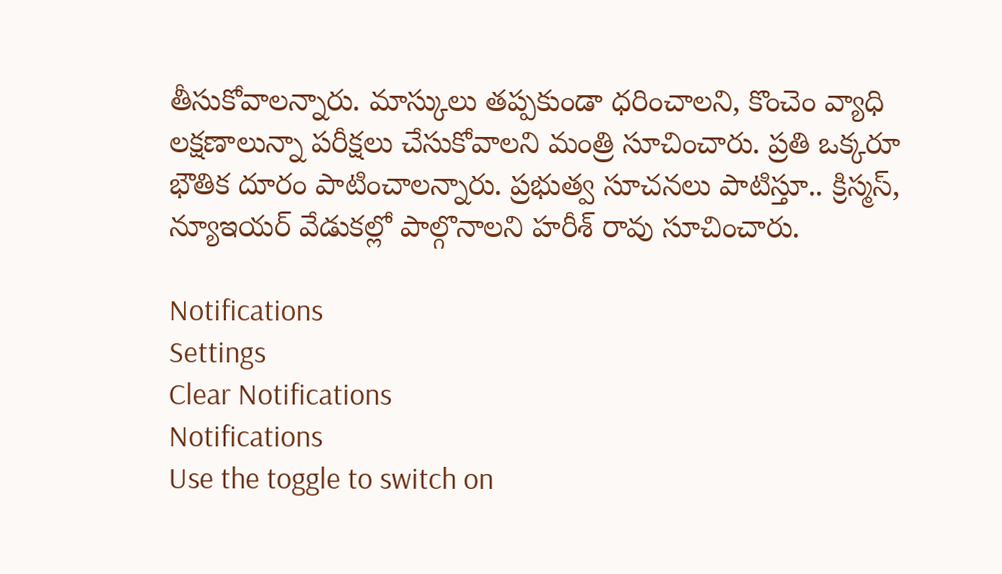తీసుకోవాలన్నారు. మాస్కులు తప్పకుండా ధరించాలని, కొంచెం వ్యాధి లక్షణాలున్నా పరీక్షలు చేసుకోవాలని మంత్రి సూచించారు. ప్రతి ఒక్కరూ భౌతిక దూరం పాటించాలన్నారు. ప్రభుత్వ సూచనలు పాటిస్తూ.. క్రిస్మస్, న్యూఇయర్ వేడుకల్లో పాల్గొనాలని హరీశ్ రావు సూచించారు.

Notifications
Settings
Clear Notifications
Notifications
Use the toggle to switch on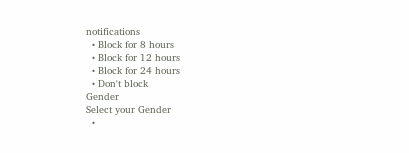notifications
  • Block for 8 hours
  • Block for 12 hours
  • Block for 24 hours
  • Don't block
Gender
Select your Gender
  •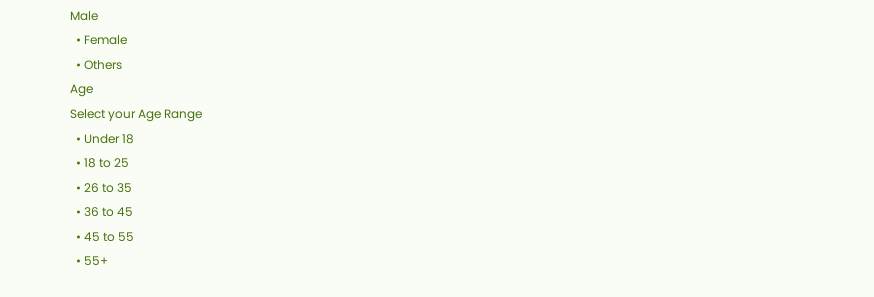Male
  • Female
  • Others
Age
Select your Age Range
  • Under 18
  • 18 to 25
  • 26 to 35
  • 36 to 45
  • 45 to 55
  • 55+